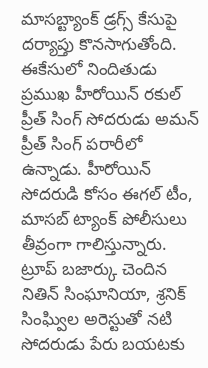మాసబ్ట్యాంక్ డ్రగ్స్ కేసుపై దర్యాప్తు కొనసాగుతోంది. ఈకేసులో నిందితుడు ప్రముఖ హీరోయిన్ రకుల్ ప్రీత్ సింగ్ సోదరుడు అమన్ ప్రీత్ సింగ్ పరారీలో ఉన్నాడు. హీరోయిన్ సోదరుడి కోసం ఈగల్ టీం, మాసబ్ ట్యాంక్ పోలీసులు తీవ్రంగా గాలిస్తున్నారు. ట్రూప్ బజార్కు చెందిన నితిన్ సింఘానియా, శ్రనిక్ సింఘ్విల అరెస్టుతో నటి సోదరుడు పేరు బయటకు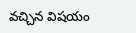వచ్చిన విషయం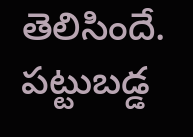తెలిసిందే. పట్టుబడ్డ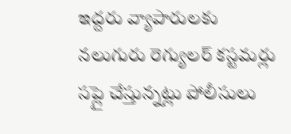ఇద్దరు వ్యాపారులకు నలుగురు రెగ్యులర్ కస్టమర్లు సప్లై చేస్తున్నట్లు పోలీసులు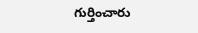గుర్తించారు